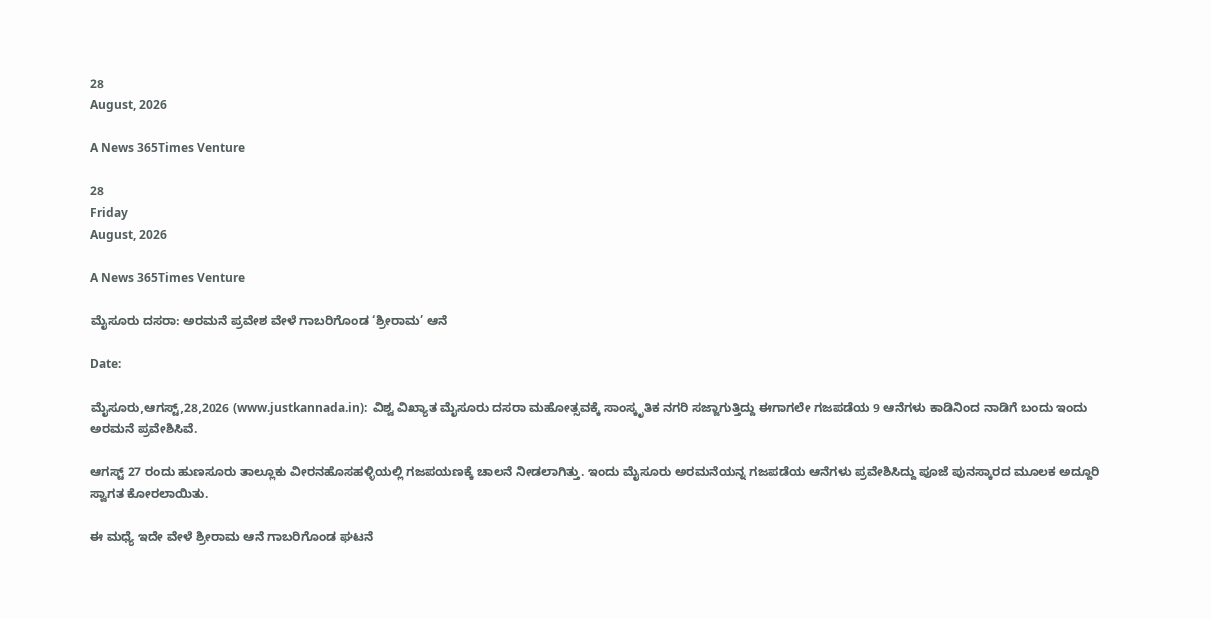28
August, 2026

A News 365Times Venture

28
Friday
August, 2026

A News 365Times Venture

ಮೈಸೂರು ದಸರಾ: ಅರಮನೆ ಪ್ರವೇಶ ವೇಳೆ ಗಾಬರಿಗೊಂಡ ‘ಶ್ರೀರಾಮ’ ಆನೆ

Date:

ಮೈಸೂರು,ಆಗಸ್ಟ್,28,2026 (www.justkannada.in):  ವಿಶ್ವ ವಿಖ್ಯಾತ ಮೈಸೂರು ದಸರಾ ಮಹೋತ್ಸವಕ್ಕೆ ಸಾಂಸ್ಕೃತಿಕ ನಗರಿ ಸಜ್ಜಾಗುತ್ತಿದ್ದು ಈಗಾಗಲೇ ಗಜಪಡೆಯ 9 ಆನೆಗಳು ಕಾಡಿನಿಂದ ನಾಡಿಗೆ ಬಂದು ಇಂದು ಅರಮನೆ ಪ್ರವೇಶಿಸಿವೆ.

ಆಗಸ್ಟ್ 27 ರಂದು ಹುಣಸೂರು ತಾಲ್ಲೂಕು ವೀರನಹೊಸಹಳ್ಳಿಯಲ್ಲಿ ಗಜಪಯಣಕ್ಕೆ ಚಾಲನೆ ನೀಡಲಾಗಿತ್ತು. ಇಂದು ಮೈಸೂರು ಅರಮನೆಯನ್ನ ಗಜಪಡೆಯ ಆನೆಗಳು ಪ್ರವೇಶಿಸಿದ್ದು ಪೂಜೆ ಪುನಸ್ಕಾರದ ಮೂಲಕ ಅದ್ದೂರಿ ಸ್ವಾಗತ ಕೋರಲಾಯಿತು.

ಈ ಮಧ್ಯೆ ಇದೇ ವೇಳೆ ಶ್ರೀರಾಮ ಆನೆ ಗಾಬರಿಗೊಂಡ ಘಟನೆ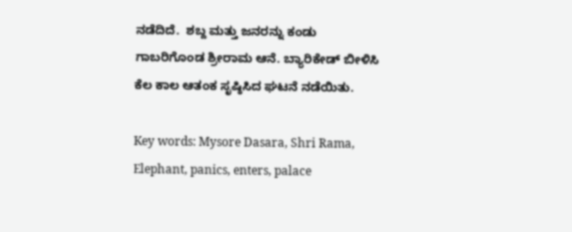ನಡೆದಿದೆ.  ಶಬ್ದ ಮತ್ತು ಜನರನ್ನು ಕಂಡು ಗಾಬರಿಗೊಂಡ ಶ್ರೀರಾಮ ಆನೆ. ಬ್ಯಾರಿಕೇಡ್ ಬೀಳಿಸಿ ಕೆಲ ಕಾಲ ಆತಂಕ ಸೃಷ್ಠಿಸಿದ ಘಟನೆ ನಡೆಯಿತು.

Key words: Mysore Dasara, Shri Rama, Elephant, panics, enters, palace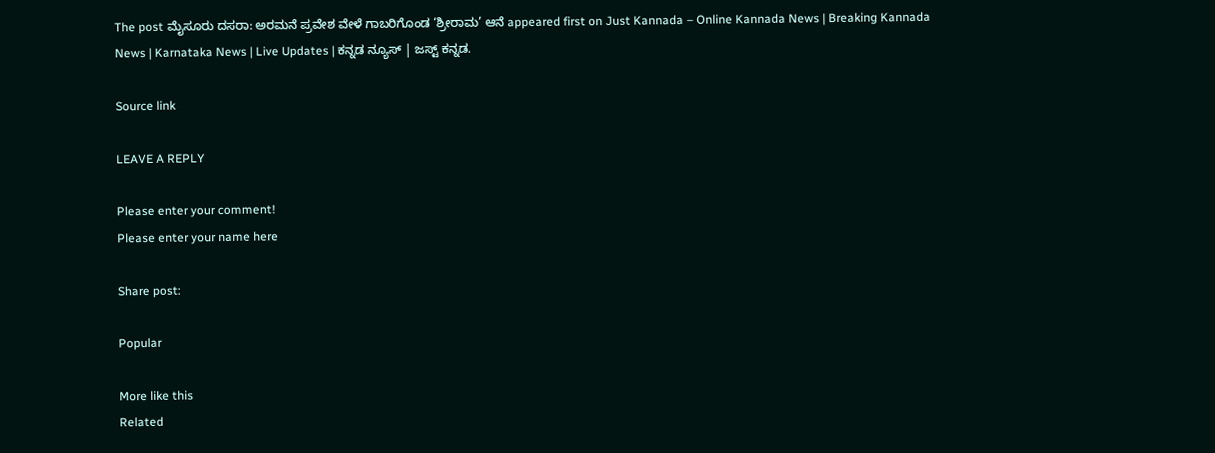The post ಮೈಸೂರು ದಸರಾ: ಅರಮನೆ ಪ್ರವೇಶ ವೇಳೆ ಗಾಬರಿಗೊಂಡ ‘ಶ್ರೀರಾಮ’ ಆನೆ appeared first on Just Kannada – Online Kannada News | Breaking Kannada News | Karnataka News | Live Updates | ಕನ್ನಡ ನ್ಯೂಸ್ | ಜಸ್ಟ್ ಕನ್ನಡ.

Source link

LEAVE A REPLY

Please enter your comment!
Please enter your name here

Share post:

Popular

More like this
Related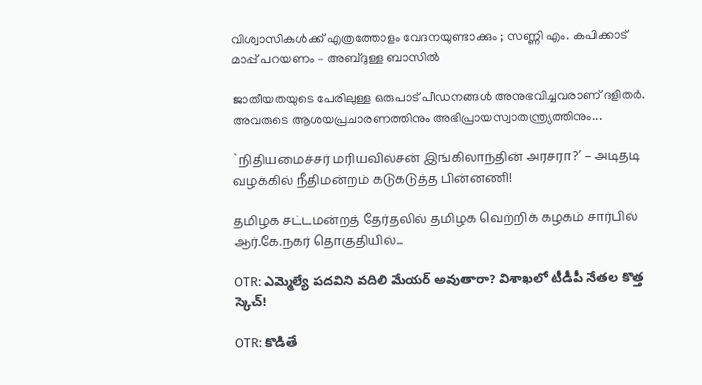വിശ്വാസികൾക്ക് എത്രത്തോളം വേദനയുണ്ടാക്കും ; സണ്ണി എം. കപിക്കാട് മാപ്പ് പറയണം – അബ്ദുള്ള ബാസിൽ

ജാതീയതയുടെ പേരിലുള്ള ഒരുപാട് പീഡനങ്ങൾ അനുഭവിച്ചവരാണ് ദളിതർ. അവരുടെ ആശയപ്രചാരണത്തിനും അഭിപ്രായസ്വാതന്ത്ര്യത്തിനും...

`நிதியமைச்சர் மரியவில்சன் இங்கிலாந்தின் அரசரா?’ – அடிதடி வழக்கில் நீதிமன்றம் கடுகடுத்த பின்னணி!

தமிழக சட்டமன்றத் தேர்தலில் தமிழக வெற்றிக் கழகம் சார்பில் ஆர்.கே.நகர் தொகுதியில்...

OTR: ఎమ్మెల్యే పదవిని వదిలి మేయర్ అవుతారా? విశాఖలో టీడీపీ నేతల కొత్త స్కెచ్!

OTR: కొడితే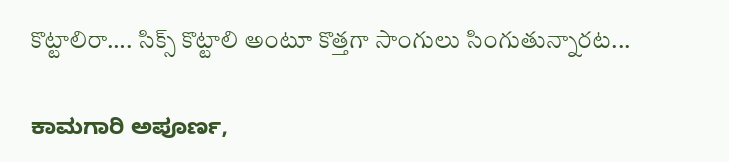కొట్టాలిరా…. సిక్స్‌ కొట్టాలి అంటూ కొత్తగా సాంగులు సింగుతున్నారట...

ಕಾಮಗಾರಿ ಅಪೂರ್ಣ,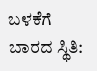ಬಳಕೆಗೆ ಬಾರದ ಸ್ಥಿತಿ: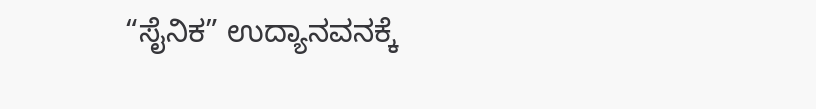“ಸೈನಿಕ” ಉದ್ಯಾನವನಕ್ಕೆ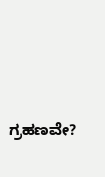ಗ್ರಹಣವೇ?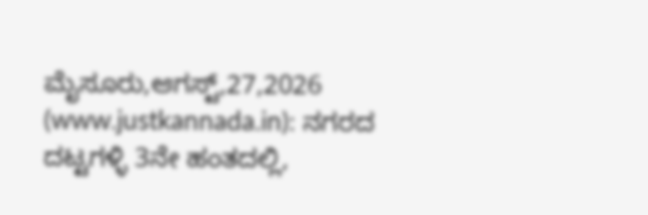ಮೈಸೂರು,ಆಗಸ್ಟ್,27,2026 (www.justkannada.in): ನಗರದ ದಟ್ಟಗಳ್ಳಿ 3ನೇ ಹಂತದಲ್ಲಿ,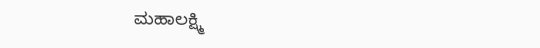ಮಹಾಲಕ್ಷ್ಮಿ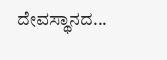ದೇವಸ್ಥಾನದ...